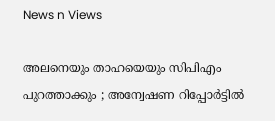News n Views

അലനെയും താഹയെയും സിപിഎം പുറത്താക്കും ; അന്വേഷണ റിപ്പോര്‍ട്ടില്‍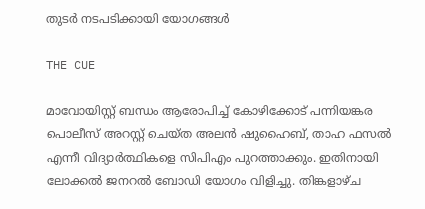തുടര്‍ നടപടിക്കായി യോഗങ്ങള്‍

THE CUE

മാവോയിസ്റ്റ് ബന്ധം ആരോപിച്ച് കോഴിക്കോട് പന്നിയങ്കര പൊലീസ് അറസ്റ്റ് ചെയ്ത അലന്‍ ഷുഹൈബ്, താഹ ഫസല്‍ എന്നീ വിദ്യാര്‍ത്ഥികളെ സിപിഎം പുറത്താക്കും. ഇതിനായി ലോക്കല്‍ ജനറല്‍ ബോഡി യോഗം വിളിച്ചു. തിങ്കളാഴ്ച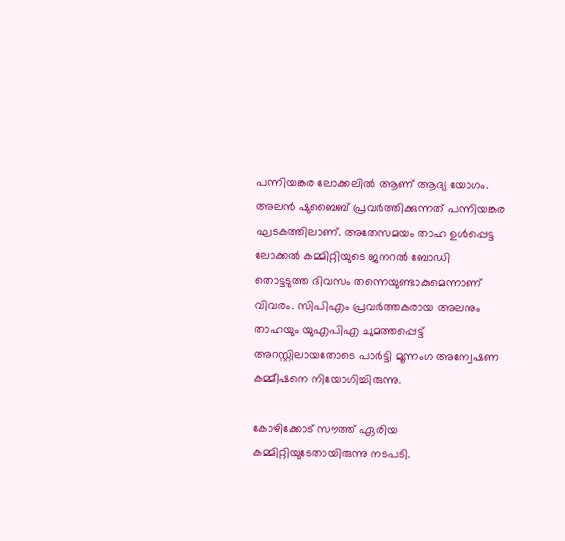പന്നിയങ്കര ലോക്കലില്‍ ആണ് ആദ്യ യോഗം. അലന്‍ ഷുബൈബ് പ്രവര്‍ത്തിക്കുന്നത് പന്നിയങ്കര ഘടകത്തിലാണ്. അതേസമയം താഹ ഉള്‍പ്പെട്ട ലോക്കല്‍ കമ്മിറ്റിയുടെ ജനറല്‍ ബോഡി തൊട്ടടുത്ത ദിവസം തന്നെയുണ്ടാകുമെന്നാണ് വിവരം. സിപിഎം പ്രവര്‍ത്തകരായ അലനും താഹയും യുഎപിഎ ചുമത്തപ്പെട്ട് അറസ്റ്റിലായതോടെ പാര്‍ട്ടി മൂന്നംഗ അന്വേഷണ കമ്മീഷനെ നിയോഗിച്ചിരുന്നു.

കോഴിക്കോട് സൗത്ത് ഏരിയ കമ്മിറ്റിയുടേതായിരുന്നു നടപടി.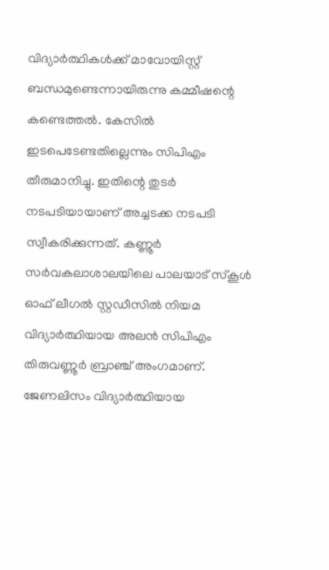വിദ്യാര്‍ത്ഥികള്‍ക്ക് മാവോയിസ്റ്റ് ബന്ധമുണ്ടെന്നായിരുന്നു കമ്മീഷന്റെ കണ്ടെത്തല്‍. കേസില്‍ ഇടപെടേണ്ടതില്ലെന്നും സിപിഎം തീരുമാനിച്ചു. ഇതിന്റെ തുടര്‍ നടപടിയായാണ് അച്ചടക്ക നടപടി സ്വീകരിക്കുന്നത്. കണ്ണൂര്‍ സര്‍വകലാശാലയിലെ പാലയാട് സ്‌കൂള്‍ ഓഫ് ലീഗല്‍ സ്റ്റഡീസില്‍ നിയമ വിദ്യാര്‍ത്ഥിയായ അലന്‍ സിപിഎം തിരുവണ്ണൂര്‍ ബ്രാഞ്ച് അംഗമാണ്. ജേണലിസം വിദ്യാര്‍ത്ഥിയായ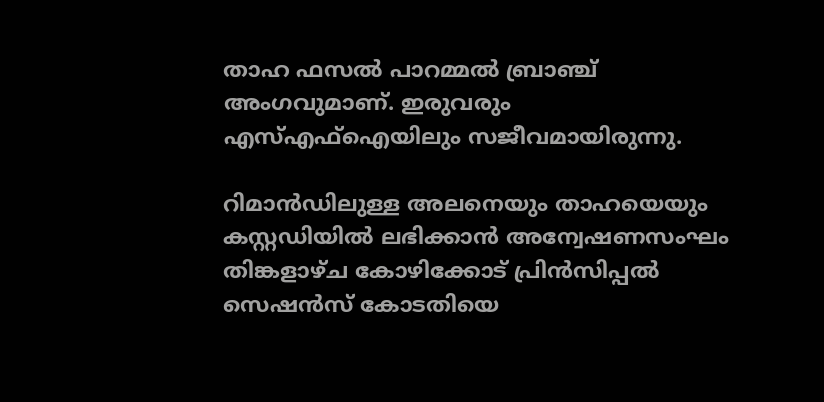താഹ ഫസല്‍ പാറമ്മല്‍ ബ്രാഞ്ച് അംഗവുമാണ്. ഇരുവരും എസ്എഫ്‌ഐയിലും സജീവമായിരുന്നു.

റിമാന്‍ഡിലുള്ള അലനെയും താഹയെയും കസ്റ്റഡിയില്‍ ലഭിക്കാന്‍ അന്വേഷണസംഘം തിങ്കളാഴ്ച കോഴിക്കോട് പ്രിന്‍സിപ്പല്‍ സെഷന്‍സ് കോടതിയെ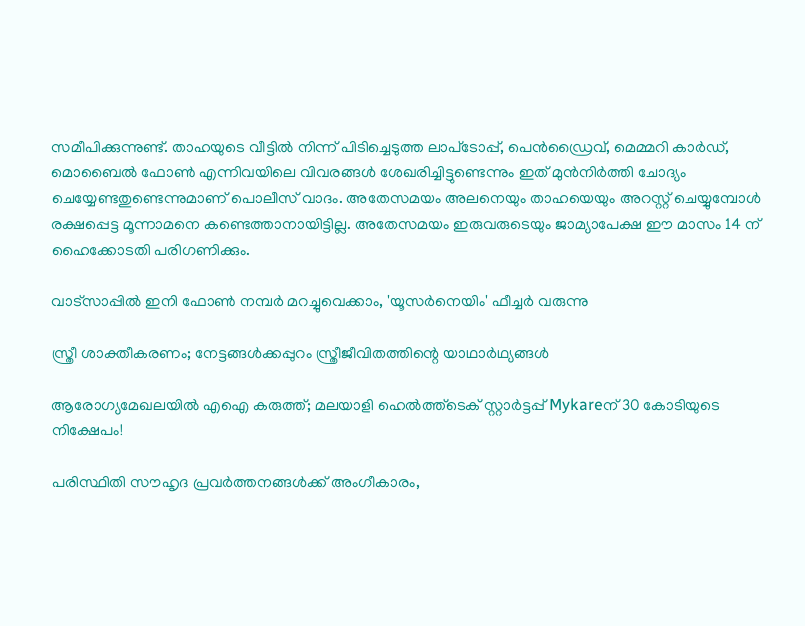സമീപിക്കുന്നുണ്ട്. താഹയുടെ വീട്ടില്‍ നിന്ന് പിടിച്ചെടുത്ത ലാപ്‌ടോപ്പ്, പെന്‍ഡ്രൈവ്, മെമ്മറി കാര്‍ഡ്, മൊബൈല്‍ ഫോണ്‍ എന്നിവയിലെ വിവരങ്ങള്‍ ശേഖരിച്ചിട്ടുണ്ടെന്നും ഇത് മുന്‍നിര്‍ത്തി ചോദ്യം ചെയ്യേണ്ടതുണ്ടെന്നുമാണ് പൊലീസ് വാദം. അതേസമയം അലനെയും താഹയെയും അറസ്റ്റ് ചെയ്യുമ്പോള്‍ രക്ഷപ്പെട്ട മൂന്നാമനെ കണ്ടെത്താനായിട്ടില്ല. അതേസമയം ഇരുവരുടെയും ജാമ്യാപേക്ഷ ഈ മാസം 14 ന് ഹൈക്കോടതി പരിഗണിക്കും.

വാട്‌സാപ്പിൽ ഇനി ഫോൺ നമ്പർ മറച്ചുവെക്കാം, 'യൂസർനെയിം' ഫീച്ചർ വരുന്നു

സ്ത്രീ ശാക്തീകരണം; നേട്ടങ്ങള്‍ക്കപ്പുറം സ്ത്രീജീവിതത്തിന്റെ യാഥാര്‍ഥ്യങ്ങള്‍

ആരോഗ്യമേഖലയിൽ എഐ കരുത്ത്; മലയാളി ഹെൽത്ത്‌ടെക് സ്റ്റാർട്ടപ്പ് Mykareന് 30 കോടിയുടെ നിക്ഷേപം!

പരിസ്ഥിതി സൗഹൃദ പ്രവർത്തനങ്ങൾക്ക് അംഗീകാരം,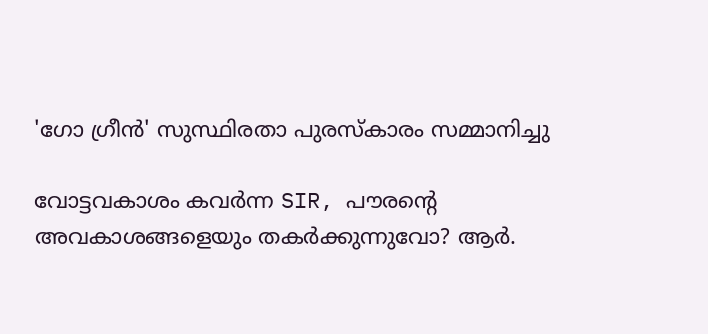'ഗോ ഗ്രീൻ' സുസ്ഥിരതാ പുരസ്കാരം സമ്മാനിച്ചു

വോട്ടവകാശം കവർന്ന SIR, പൗരന്റെ അവകാശങ്ങളെയും തകർക്കുന്നുവോ? ആർ.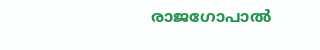രാജഗോപാൽ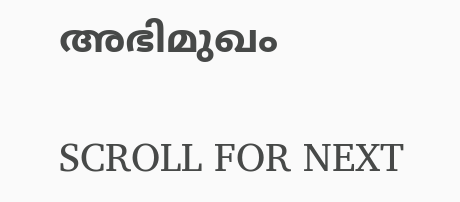അഭിമുഖം

SCROLL FOR NEXT